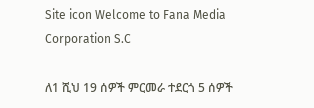Site icon Welcome to Fana Media Corporation S.C

ለ1 ሺህ 19 ሰዎች ምርመራ ተደርጎ 5 ሰዎች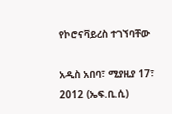የኮሮናቫይረስ ተገኘባቸው

አዲስ አበባ፣ ሚያዚያ 17፣ 2012 (ኤፍ.ቢ.ሲ)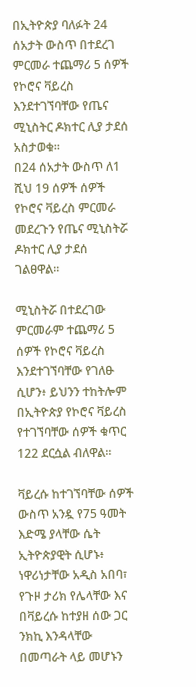በኢትዮጵያ ባለፉት 24 ሰአታት ውስጥ በተደረገ ምርመራ ተጨማሪ 5 ሰዎች የኮሮና ቫይረስ እንደተገኘባቸው የጤና ሚኒስትር ዶክተር ሊያ ታደሰ አስታወቁ።
በ24 ሰአታት ውስጥ ለ1 ሺህ 19 ሰዎች ሰዎች የኮሮና ቫይረስ ምርመራ መደረጉን የጤና ሚኒስትሯ ዶክተር ሊያ ታደሰ ገልፀዋል።

ሚኒስትሯ በተደረገው ምርመራም ተጨማሪ 5 ሰዎች የኮሮና ቫይረስ እንደተገኘባቸው የገለፁ ሲሆን፥ ይህንን ተከትሎም በኢትዮጵያ የኮሮና ቫይረስ የተገኘባቸው ሰዎች ቁጥር 122 ደርሷል ብለዋል።

ቫይረሱ ከተገኘባቸው ሰዎች ውስጥ አንዷ የ75 ዓመት እድሜ ያላቸው ሴት ኢትዮጵያዊት ሲሆኑ፥ ነዋሪነታቸው አዲስ አበባ፣ የጉዞ ታሪክ የሌላቸው እና በቫይረሱ ከተያዘ ሰው ጋር ንክኪ እንዳላቸው በመጣራት ላይ መሆኑን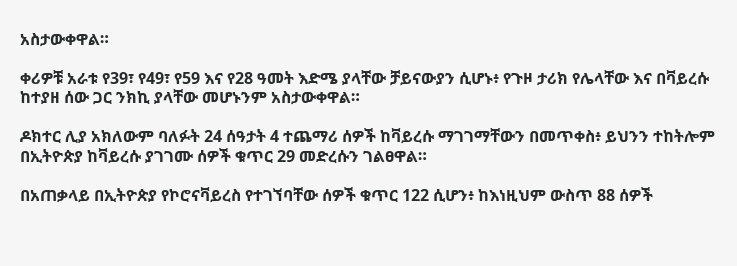አስታውቀዋል።

ቀሪዎቹ አራቱ የ39፣ የ49፣ የ59 እና የ28 ዓመት እድሜ ያላቸው ቻይናውያን ሲሆኑ፥ የጉዞ ታሪክ የሌላቸው እና በቫይረሱ ከተያዘ ሰው ጋር ንክኪ ያላቸው መሆኑንም አስታውቀዋል።

ዶክተር ሊያ አክለውም ባለፉት 24 ሰዓታት 4 ተጨማሪ ሰዎች ከቫይረሱ ማገገማቸውን በመጥቀስ፥ ይህንን ተከትሎም በኢትዮጵያ ከቫይረሱ ያገገሙ ሰዎች ቁጥር 29 መድረሱን ገልፀዋል።

በአጠቃላይ በኢትዮጵያ የኮሮናቫይረስ የተገኘባቸው ሰዎች ቁጥር 122 ሲሆን፥ ከእነዚህም ውስጥ 88 ሰዎች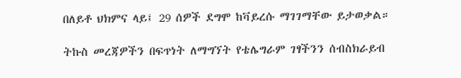በለይቶ ህክምና ላይ፤ 29 ሰዎች ደግሞ ከቫይረሱ ማገገማቸው ይታወቃል።

ትኩስ መረጃዎችን በፍጥነት ለማግኘት የቴሌግራም ገፃችንን ሰብስክራይብ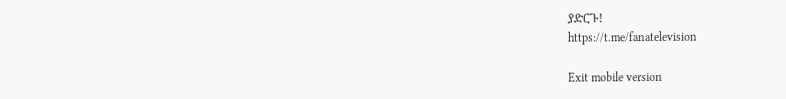ያድርጉ!
https://t.me/fanatelevision

Exit mobile version